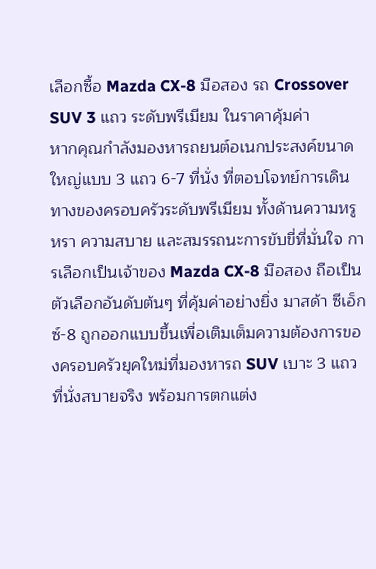เลือกซื้อ Mazda CX-8 มือสอง รถ Crossover SUV 3 แถว ระดับพรีเมียม ในราคาคุ้มค่า
หากคุณกำลังมองหารถยนต์อเนกประสงค์ขนาดใหญ่แบบ 3 แถว 6-7 ที่นั่ง ที่ตอบโจทย์การเดินทางของครอบครัวระดับพรีเมียม ทั้งด้านความหรูหรา ความสบาย และสมรรถนะการขับขี่ที่มั่นใจ การเลือกเป็นเจ้าของ Mazda CX-8 มือสอง ถือเป็นตัวเลือกอันดับต้นๆ ที่คุ้มค่าอย่างยิ่ง มาสด้า ซีเอ็กซ์-8 ถูกออกแบบขึ้นเพื่อเติมเต็มความต้องการของครอบครัวยุคใหม่ที่มองหารถ SUV เบาะ 3 แถวที่นั่งสบายจริง พร้อมการตกแต่ง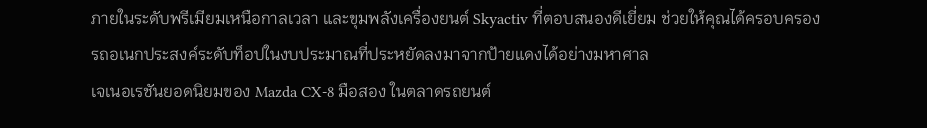ภายในระดับพรีเมียมเหนือกาลเวลา และขุมพลังเครื่องยนต์ Skyactiv ที่ตอบสนองดีเยี่ยม ช่วยให้คุณได้ครอบครองรถอเนกประสงค์ระดับท็อปในงบประมาณที่ประหยัดลงมาจากป้ายแดงได้อย่างมหาศาล
เจเนอเรชันยอดนิยมของ Mazda CX-8 มือสอง ในตลาดรถยนต์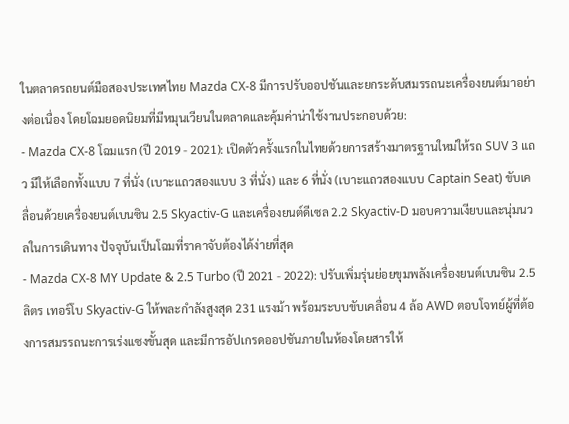ในตลาดรถยนต์มือสองประเทศไทย Mazda CX-8 มีการปรับออปชันและยกระดับสมรรถนะเครื่องยนต์มาอย่างต่อเนื่อง โดยโฉมยอดนิยมที่มีหมุนเวียนในตลาดและคุ้มค่าน่าใช้งานประกอบด้วย:
- Mazda CX-8 โฉมแรก (ปี 2019 - 2021): เปิดตัวครั้งแรกในไทยด้วยการสร้างมาตรฐานใหม่ให้รถ SUV 3 แถว มีให้เลือกทั้งแบบ 7 ที่นั่ง (เบาะแถวสองแบบ 3 ที่นั่ง) และ 6 ที่นั่ง (เบาะแถวสองแบบ Captain Seat) ขับเคลื่อนด้วยเครื่องยนต์เบนซิน 2.5 Skyactiv-G และเครื่องยนต์ดีเซล 2.2 Skyactiv-D มอบความเงียบและนุ่มนวลในการเดินทาง ปัจจุบันเป็นโฉมที่ราคาจับต้องได้ง่ายที่สุด
- Mazda CX-8 MY Update & 2.5 Turbo (ปี 2021 - 2022): ปรับเพิ่มรุ่นย่อยขุมพลังเครื่องยนต์เบนซิน 2.5 ลิตร เทอร์โบ Skyactiv-G ให้พละกำลังสูงสุด 231 แรงม้า พร้อมระบบขับเคลื่อน 4 ล้อ AWD ตอบโจทย์ผู้ที่ต้องการสมรรถนะการเร่งแซงขั้นสุด และมีการอัปเกรดออปชันภายในห้องโดยสารให้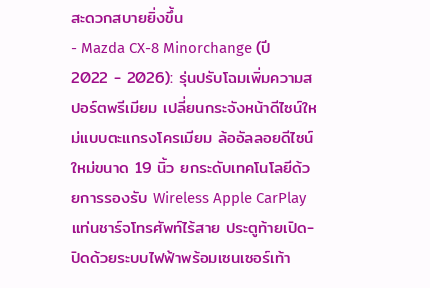สะดวกสบายยิ่งขึ้น
- Mazda CX-8 Minorchange (ปี 2022 - 2026): รุ่นปรับโฉมเพิ่มความสปอร์ตพรีเมียม เปลี่ยนกระจังหน้าดีไซน์ใหม่แบบตะแกรงโครเมียม ล้ออัลลอยดีไซน์ใหม่ขนาด 19 นิ้ว ยกระดับเทคโนโลยีด้วยการรองรับ Wireless Apple CarPlay แท่นชาร์จโทรศัพท์ไร้สาย ประตูท้ายเปิด-ปิดด้วยระบบไฟฟ้าพร้อมเซนเซอร์เท้า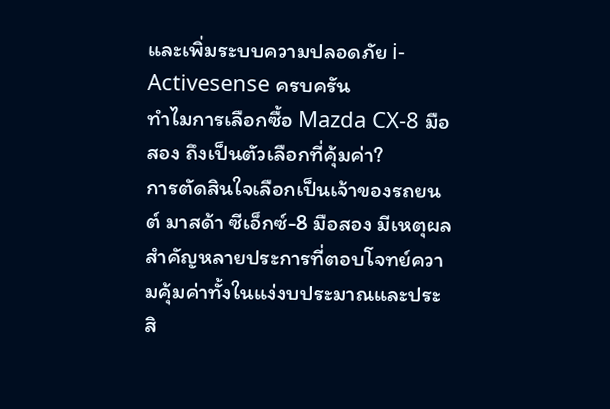และเพิ่มระบบความปลอดภัย i-Activesense ครบครัน
ทำไมการเลือกซื้อ Mazda CX-8 มือสอง ถึงเป็นตัวเลือกที่คุ้มค่า?
การตัดสินใจเลือกเป็นเจ้าของรถยนต์ มาสด้า ซีเอ็กซ์-8 มือสอง มีเหตุผลสำคัญหลายประการที่ตอบโจทย์ความคุ้มค่าทั้งในแง่งบประมาณและประสิ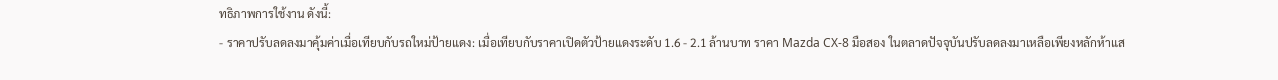ทธิภาพการใช้งาน ดังนี้:
- ราคาปรับลดลงมาคุ้มค่าเมื่อเทียบกับรถใหม่ป้ายแดง: เมื่อเทียบกับราคาเปิดตัวป้ายแดงระดับ 1.6 - 2.1 ล้านบาท ราคา Mazda CX-8 มือสอง ในตลาดปัจจุบันปรับลดลงมาเหลือเพียงหลักห้าแส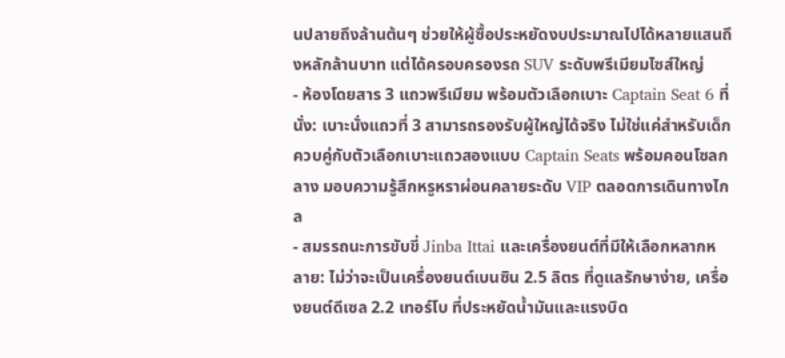นปลายถึงล้านต้นๆ ช่วยให้ผู้ซื้อประหยัดงบประมาณไปได้หลายแสนถึงหลักล้านบาท แต่ได้ครอบครองรถ SUV ระดับพรีเมียมไซส์ใหญ่
- ห้องโดยสาร 3 แถวพรีเมียม พร้อมตัวเลือกเบาะ Captain Seat 6 ที่นั่ง: เบาะนั่งแถวที่ 3 สามารถรองรับผู้ใหญ่ได้จริง ไม่ใช่แค่สำหรับเด็ก ควบคู่กับตัวเลือกเบาะแถวสองแบบ Captain Seats พร้อมคอนโซลกลาง มอบความรู้สึกหรูหราผ่อนคลายระดับ VIP ตลอดการเดินทางไกล
- สมรรถนะการขับขี่ Jinba Ittai และเครื่องยนต์ที่มีให้เลือกหลากหลาย: ไม่ว่าจะเป็นเครื่องยนต์เบนซิน 2.5 ลิตร ที่ดูแลรักษาง่าย, เครื่องยนต์ดีเซล 2.2 เทอร์โบ ที่ประหยัดน้ำมันและแรงบิด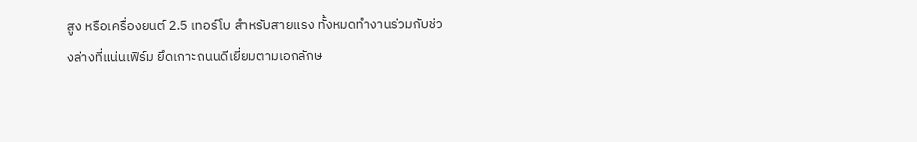สูง หรือเครื่องยนต์ 2.5 เทอร์โบ สำหรับสายแรง ทั้งหมดทำงานร่วมกับช่วงล่างที่แน่นเฟิร์ม ยึดเกาะถนนดีเยี่ยมตามเอกลักษ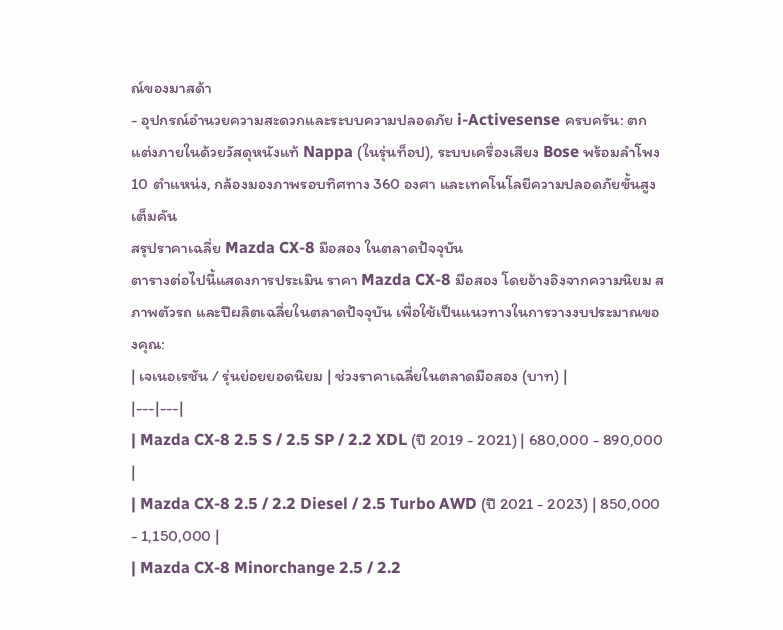ณ์ของมาสด้า
- อุปกรณ์อำนวยความสะดวกและระบบความปลอดภัย i-Activesense ครบครัน: ตกแต่งภายในด้วยวัสดุหนังแท้ Nappa (ในรุ่นท็อป), ระบบเครื่องเสียง Bose พร้อมลำโพง 10 ตำแหน่ง, กล้องมองภาพรอบทิศทาง 360 องศา และเทคโนโลยีความปลอดภัยขั้นสูงเต็มคัน
สรุปราคาเฉลี่ย Mazda CX-8 มือสอง ในตลาดปัจจุบัน
ตารางต่อไปนี้แสดงการประเมิน ราคา Mazda CX-8 มือสอง โดยอ้างอิงจากความนิยม สภาพตัวรถ และปีผลิตเฉลี่ยในตลาดปัจจุบัน เพื่อใช้เป็นแนวทางในการวางงบประมาณของคุณ:
| เจเนอเรชัน / รุ่นย่อยยอดนิยม | ช่วงราคาเฉลี่ยในตลาดมือสอง (บาท) |
|---|---|
| Mazda CX-8 2.5 S / 2.5 SP / 2.2 XDL (ปี 2019 - 2021) | 680,000 - 890,000 |
| Mazda CX-8 2.5 / 2.2 Diesel / 2.5 Turbo AWD (ปี 2021 - 2023) | 850,000 - 1,150,000 |
| Mazda CX-8 Minorchange 2.5 / 2.2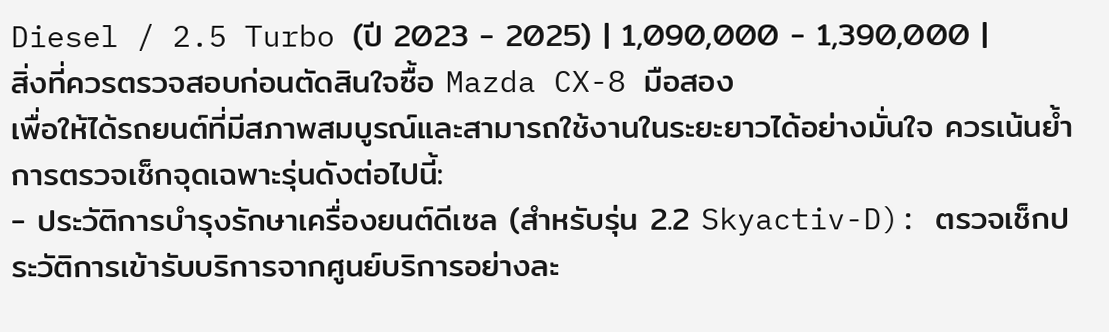Diesel / 2.5 Turbo (ปี 2023 - 2025) | 1,090,000 - 1,390,000 |
สิ่งที่ควรตรวจสอบก่อนตัดสินใจซื้อ Mazda CX-8 มือสอง
เพื่อให้ได้รถยนต์ที่มีสภาพสมบูรณ์และสามารถใช้งานในระยะยาวได้อย่างมั่นใจ ควรเน้นย้ำการตรวจเช็กจุดเฉพาะรุ่นดังต่อไปนี้:
- ประวัติการบำรุงรักษาเครื่องยนต์ดีเซล (สำหรับรุ่น 2.2 Skyactiv-D): ตรวจเช็กประวัติการเข้ารับบริการจากศูนย์บริการอย่างละ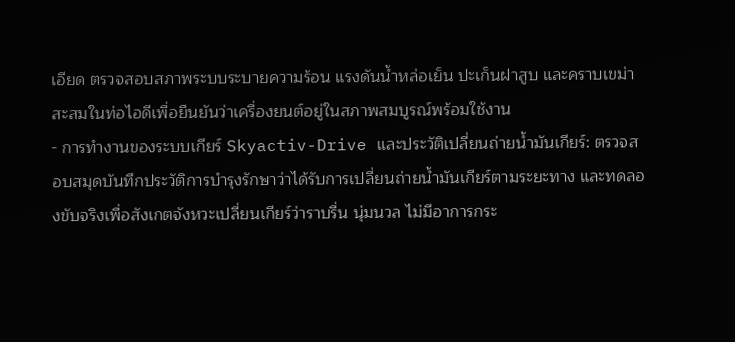เอียด ตรวจสอบสภาพระบบระบายความร้อน แรงดันน้ำหล่อเย็น ปะเก็นฝาสูบ และคราบเขม่าสะสมในท่อไอดีเพื่อยืนยันว่าเครื่องยนต์อยู่ในสภาพสมบูรณ์พร้อมใช้งาน
- การทำงานของระบบเกียร์ Skyactiv-Drive และประวัติเปลี่ยนถ่ายน้ำมันเกียร์: ตรวจสอบสมุดบันทึกประวัติการบำรุงรักษาว่าได้รับการเปลี่ยนถ่ายน้ำมันเกียร์ตามระยะทาง และทดลองขับจริงเพื่อสังเกตจังหวะเปลี่ยนเกียร์ว่าราบรื่น นุ่มนวล ไม่มีอาการกระ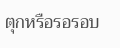ตุกหรือรอรอบ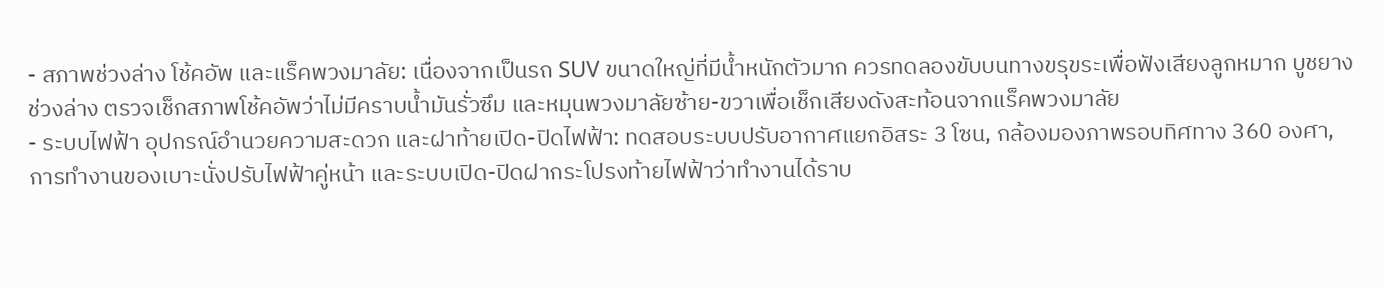- สภาพช่วงล่าง โช้คอัพ และแร็คพวงมาลัย: เนื่องจากเป็นรถ SUV ขนาดใหญ่ที่มีน้ำหนักตัวมาก ควรทดลองขับบนทางขรุขระเพื่อฟังเสียงลูกหมาก บูชยางช่วงล่าง ตรวจเช็กสภาพโช้คอัพว่าไม่มีคราบน้ำมันรั่วซึม และหมุนพวงมาลัยซ้าย-ขวาเพื่อเช็กเสียงดังสะท้อนจากแร็คพวงมาลัย
- ระบบไฟฟ้า อุปกรณ์อำนวยความสะดวก และฝาท้ายเปิด-ปิดไฟฟ้า: ทดสอบระบบปรับอากาศแยกอิสระ 3 โซน, กล้องมองภาพรอบทิศทาง 360 องศา, การทำงานของเบาะนั่งปรับไฟฟ้าคู่หน้า และระบบเปิด-ปิดฝากระโปรงท้ายไฟฟ้าว่าทำงานได้ราบ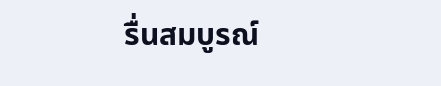รื่นสมบูรณ์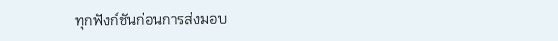ทุกฟังก์ชันก่อนการส่งมอบ